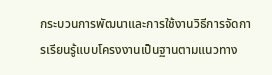กระบวนการพัฒนาและการใช้งานวิธีการจัดการเรียนรู้แบบโครงงานเป็นฐานตามแนวทาง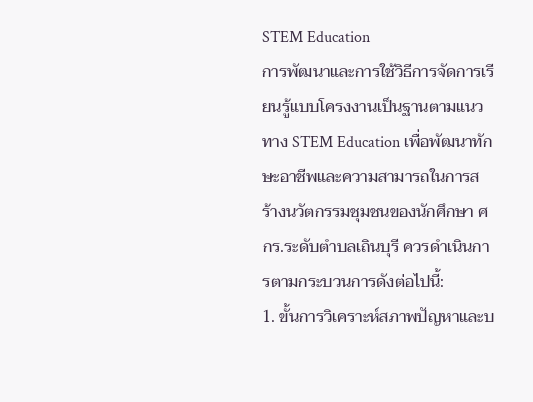STEM Education
การพัฒนาและการใช้วิธีการจัดการเรียนรู้แบบโครงงานเป็นฐานตามแนวทาง STEM Education เพื่อพัฒนาทักษะอาชีพและความสามารถในการสร้างนวัตกรรมชุมชนของนักศึกษา ศกร.ระดับตำบลเถินบุรี ควรดำเนินการตามกระบวนการดังต่อไปนี้:
1. ขั้นการวิเคราะห์สภาพปัญหาและบ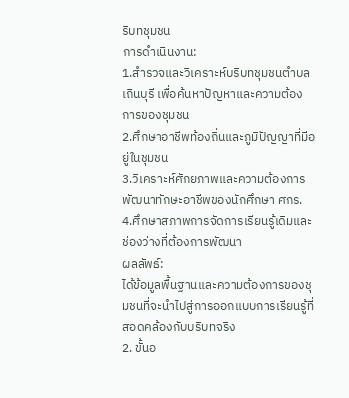ริบทชุมชน
การดำเนินงาน:
1.สำรวจและวิเคราะห์บริบทชุมชนตำบลเถินบุรี เพื่อค้นหาปัญหาและความต้องการของชุมชน
2.ศึกษาอาชีพท้องถิ่นและภูมิปัญญาที่มีอยู่ในชุมชน
3.วิเคราะห์ศักยภาพและความต้องการพัฒนาทักษะอาชีพของนักศึกษา ศกร.
4.ศึกษาสภาพการจัดการเรียนรู้เดิมและช่องว่างที่ต้องการพัฒนา
ผลลัพธ์:
ได้ข้อมูลพื้นฐานและความต้องการของชุมชนที่จะนำไปสู่การออกแบบการเรียนรู้ที่สอดคล้องกับบริบทจริง
2. ขั้นอ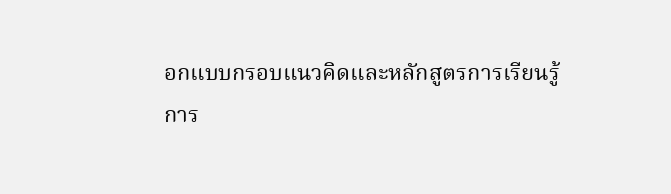อกแบบกรอบแนวคิดและหลักสูตรการเรียนรู้
การ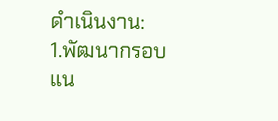ดำเนินงาน:
1.พัฒนากรอบแน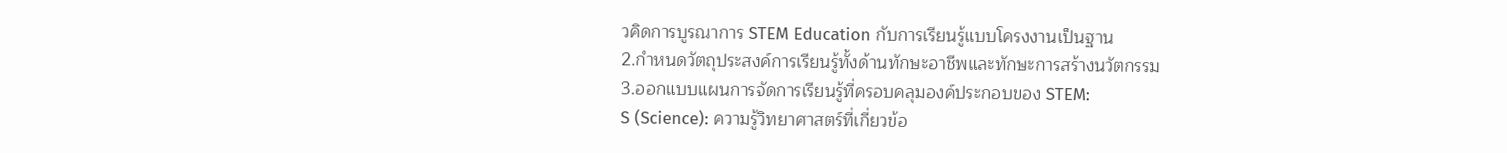วคิดการบูรณาการ STEM Education กับการเรียนรู้แบบโครงงานเป็นฐาน
2.กำหนดวัตถุประสงค์การเรียนรู้ทั้งด้านทักษะอาชีพและทักษะการสร้างนวัตกรรม
3.ออกแบบแผนการจัดการเรียนรู้ที่ครอบคลุมองค์ประกอบของ STEM:
S (Science): ความรู้วิทยาศาสตร์ที่เกี่ยวข้อ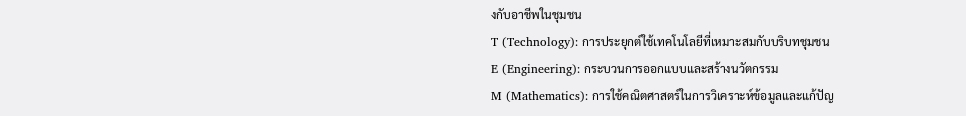งกับอาชีพในชุมชน
T (Technology): การประยุกต์ใช้เทคโนโลยีที่เหมาะสมกับบริบทชุมชน
E (Engineering): กระบวนการออกแบบและสร้างนวัตกรรม
M (Mathematics): การใช้คณิตศาสตร์ในการวิเคราะห์ข้อมูลและแก้ปัญ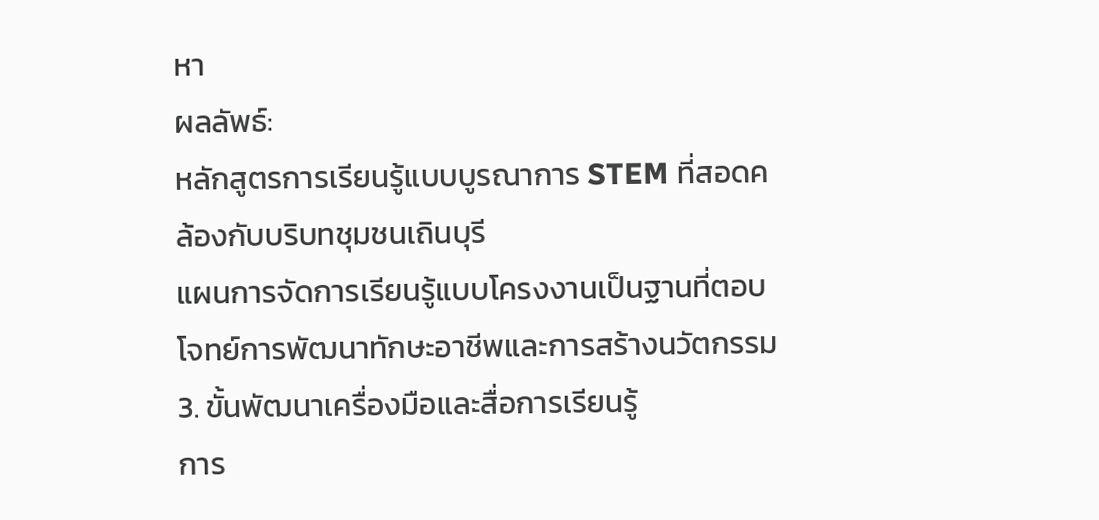หา
ผลลัพธ์:
หลักสูตรการเรียนรู้แบบบูรณาการ STEM ที่สอดคล้องกับบริบทชุมชนเถินบุรี
แผนการจัดการเรียนรู้แบบโครงงานเป็นฐานที่ตอบโจทย์การพัฒนาทักษะอาชีพและการสร้างนวัตกรรม
3. ขั้นพัฒนาเครื่องมือและสื่อการเรียนรู้
การ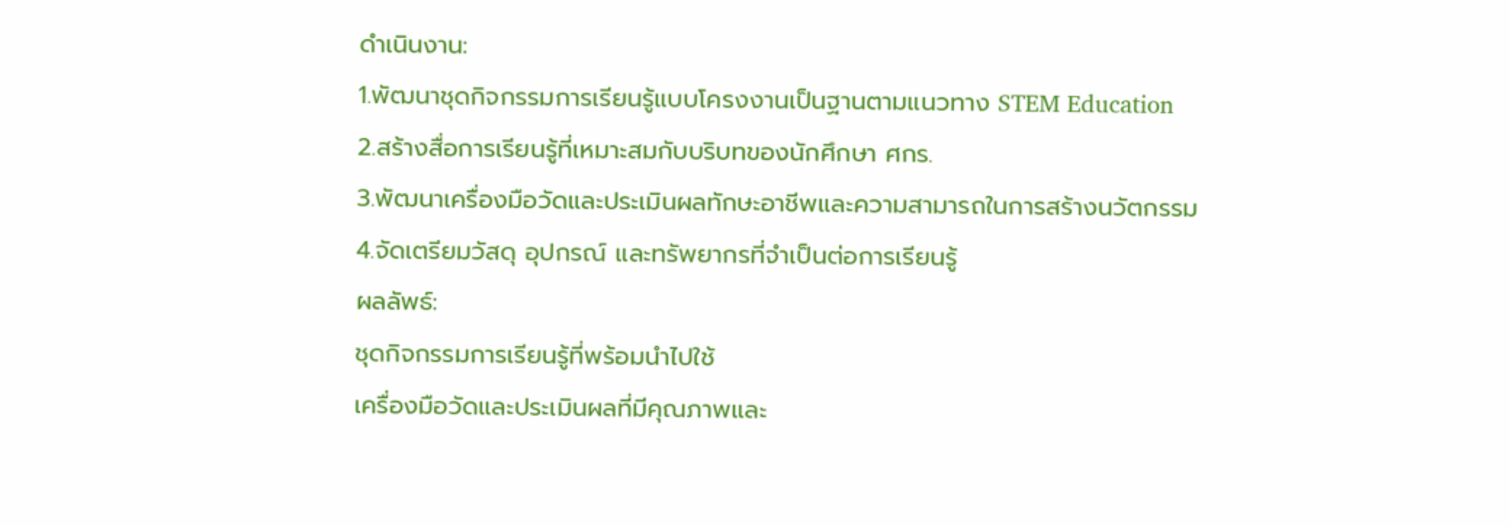ดำเนินงาน:
1.พัฒนาชุดกิจกรรมการเรียนรู้แบบโครงงานเป็นฐานตามแนวทาง STEM Education
2.สร้างสื่อการเรียนรู้ที่เหมาะสมกับบริบทของนักศึกษา ศกร.
3.พัฒนาเครื่องมือวัดและประเมินผลทักษะอาชีพและความสามารถในการสร้างนวัตกรรม
4.จัดเตรียมวัสดุ อุปกรณ์ และทรัพยากรที่จำเป็นต่อการเรียนรู้
ผลลัพธ์:
ชุดกิจกรรมการเรียนรู้ที่พร้อมนำไปใช้
เครื่องมือวัดและประเมินผลที่มีคุณภาพและ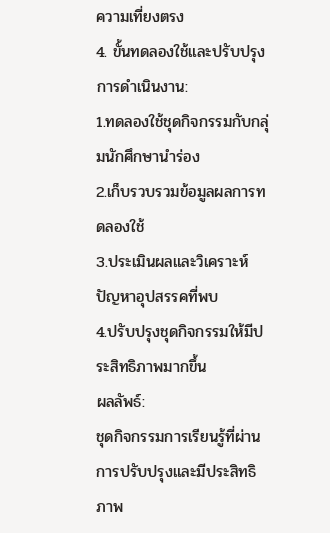ความเที่ยงตรง
4. ขั้นทดลองใช้และปรับปรุง
การดำเนินงาน:
1.ทดลองใช้ชุดกิจกรรมกับกลุ่มนักศึกษานำร่อง
2.เก็บรวบรวมข้อมูลผลการทดลองใช้
3.ประเมินผลและวิเคราะห์ปัญหาอุปสรรคที่พบ
4.ปรับปรุงชุดกิจกรรมให้มีประสิทธิภาพมากขึ้น
ผลลัพธ์:
ชุดกิจกรรมการเรียนรู้ที่ผ่านการปรับปรุงและมีประสิทธิภาพ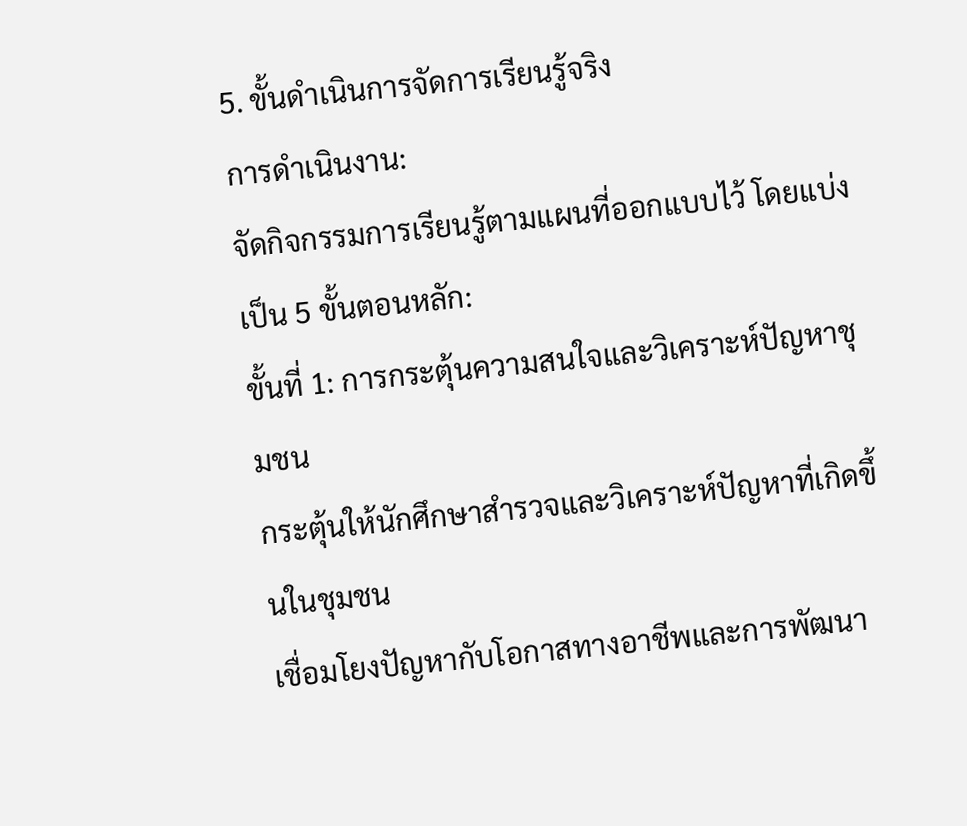5. ขั้นดำเนินการจัดการเรียนรู้จริง
การดำเนินงาน:
จัดกิจกรรมการเรียนรู้ตามแผนที่ออกแบบไว้ โดยแบ่งเป็น 5 ขั้นตอนหลัก:
ขั้นที่ 1: การกระตุ้นความสนใจและวิเคราะห์ปัญหาชุมชน
กระตุ้นให้นักศึกษาสำรวจและวิเคราะห์ปัญหาที่เกิดขึ้นในชุมชน
เชื่อมโยงปัญหากับโอกาสทางอาชีพและการพัฒนา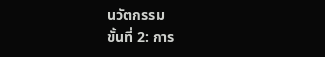นวัตกรรม
ขั้นที่ 2: การ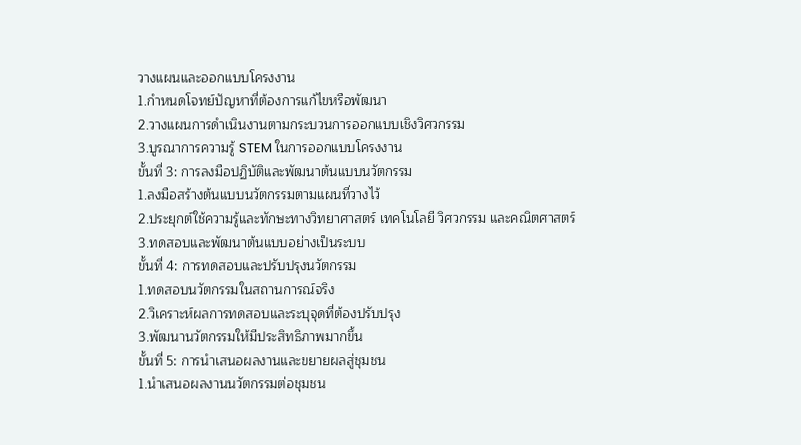วางแผนและออกแบบโครงงาน
1.กำหนดโจทย์ปัญหาที่ต้องการแก้ไขหรือพัฒนา
2.วางแผนการดำเนินงานตามกระบวนการออกแบบเชิงวิศวกรรม
3.บูรณาการความรู้ STEM ในการออกแบบโครงงาน
ขั้นที่ 3: การลงมือปฏิบัติและพัฒนาต้นแบบนวัตกรรม
1.ลงมือสร้างต้นแบบนวัตกรรมตามแผนที่วางไว้
2.ประยุกต์ใช้ความรู้และทักษะทางวิทยาศาสตร์ เทคโนโลยี วิศวกรรม และคณิตศาสตร์
3.ทดสอบและพัฒนาต้นแบบอย่างเป็นระบบ
ขั้นที่ 4: การทดสอบและปรับปรุงนวัตกรรม
1.ทดสอบนวัตกรรมในสถานการณ์จริง
2.วิเคราะห์ผลการทดสอบและระบุจุดที่ต้องปรับปรุง
3.พัฒนานวัตกรรมให้มีประสิทธิภาพมากขึ้น
ขั้นที่ 5: การนำเสนอผลงานและขยายผลสู่ชุมชน
1.นำเสนอผลงานนวัตกรรมต่อชุมชน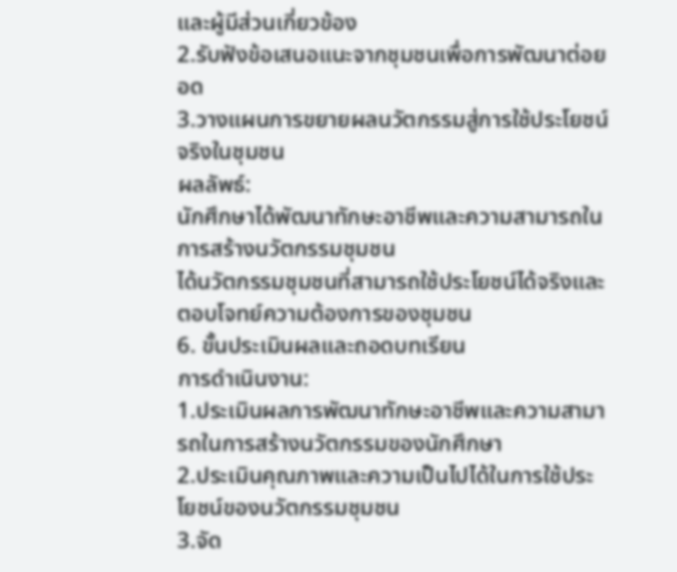และผู้มีส่วนเกี่ยวข้อง
2.รับฟังข้อเสนอแนะจากชุมชนเพื่อการพัฒนาต่อยอด
3.วางแผนการขยายผลนวัตกรรมสู่การใช้ประโยชน์จริงในชุมชน
ผลลัพธ์:
นักศึกษาได้พัฒนาทักษะอาชีพและความสามารถในการสร้างนวัตกรรมชุมชน
ได้นวัตกรรมชุมชนที่สามารถใช้ประโยชน์ได้จริงและตอบโจทย์ความต้องการของชุมชน
6. ขั้นประเมินผลและถอดบทเรียน
การดำเนินงาน:
1.ประเมินผลการพัฒนาทักษะอาชีพและความสามารถในการสร้างนวัตกรรมของนักศึกษา
2.ประเมินคุณภาพและความเป็นไปได้ในการใช้ประโยชน์ของนวัตกรรมชุมชน
3.จัด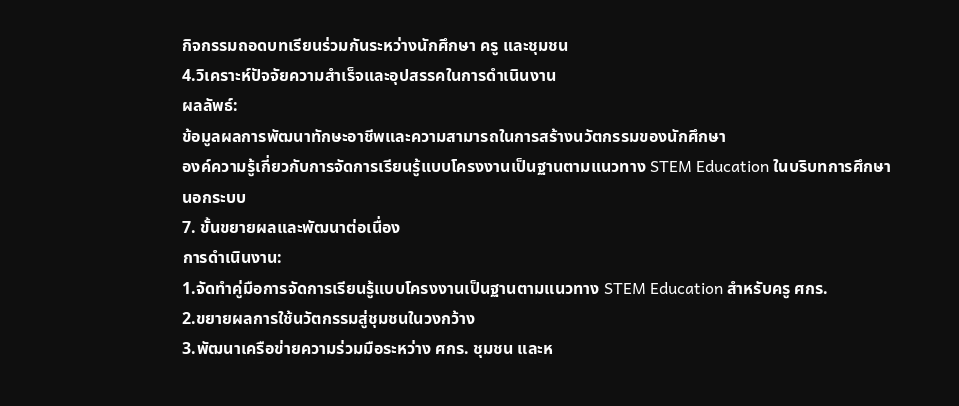กิจกรรมถอดบทเรียนร่วมกันระหว่างนักศึกษา ครู และชุมชน
4.วิเคราะห์ปัจจัยความสำเร็จและอุปสรรคในการดำเนินงาน
ผลลัพธ์:
ข้อมูลผลการพัฒนาทักษะอาชีพและความสามารถในการสร้างนวัตกรรมของนักศึกษา
องค์ความรู้เกี่ยวกับการจัดการเรียนรู้แบบโครงงานเป็นฐานตามแนวทาง STEM Education ในบริบทการศึกษานอกระบบ
7. ขั้นขยายผลและพัฒนาต่อเนื่อง
การดำเนินงาน:
1.จัดทำคู่มือการจัดการเรียนรู้แบบโครงงานเป็นฐานตามแนวทาง STEM Education สำหรับครู ศกร.
2.ขยายผลการใช้นวัตกรรมสู่ชุมชนในวงกว้าง
3.พัฒนาเครือข่ายความร่วมมือระหว่าง ศกร. ชุมชน และห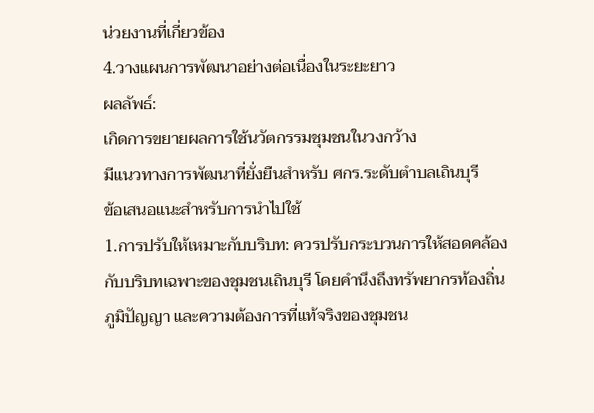น่วยงานที่เกี่ยวข้อง
4.วางแผนการพัฒนาอย่างต่อเนื่องในระยะยาว
ผลลัพธ์:
เกิดการขยายผลการใช้นวัตกรรมชุมชนในวงกว้าง
มีแนวทางการพัฒนาที่ยั่งยืนสำหรับ ศกร.ระดับตำบลเถินบุรี
ข้อเสนอแนะสำหรับการนำไปใช้
1.การปรับให้เหมาะกับบริบท: ควรปรับกระบวนการให้สอดคล้องกับบริบทเฉพาะของชุมชนเถินบุรี โดยคำนึงถึงทรัพยากรท้องถิ่น ภูมิปัญญา และความต้องการที่แท้จริงของชุมชน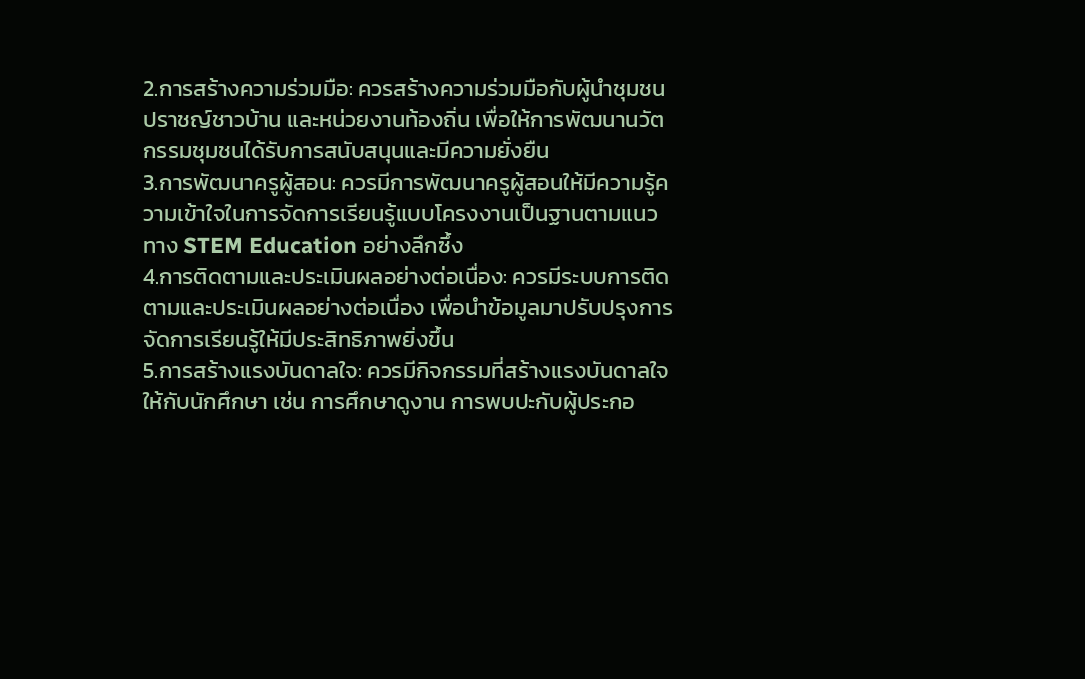2.การสร้างความร่วมมือ: ควรสร้างความร่วมมือกับผู้นำชุมชน ปราชญ์ชาวบ้าน และหน่วยงานท้องถิ่น เพื่อให้การพัฒนานวัตกรรมชุมชนได้รับการสนับสนุนและมีความยั่งยืน
3.การพัฒนาครูผู้สอน: ควรมีการพัฒนาครูผู้สอนให้มีความรู้ความเข้าใจในการจัดการเรียนรู้แบบโครงงานเป็นฐานตามแนวทาง STEM Education อย่างลึกซึ้ง
4.การติดตามและประเมินผลอย่างต่อเนื่อง: ควรมีระบบการติดตามและประเมินผลอย่างต่อเนื่อง เพื่อนำข้อมูลมาปรับปรุงการจัดการเรียนรู้ให้มีประสิทธิภาพยิ่งขึ้น
5.การสร้างแรงบันดาลใจ: ควรมีกิจกรรมที่สร้างแรงบันดาลใจให้กับนักศึกษา เช่น การศึกษาดูงาน การพบปะกับผู้ประกอ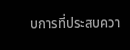บการที่ประสบควา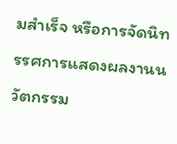มสำเร็จ หรือการจัดนิทรรศการแสดงผลงานนวัตกรรม